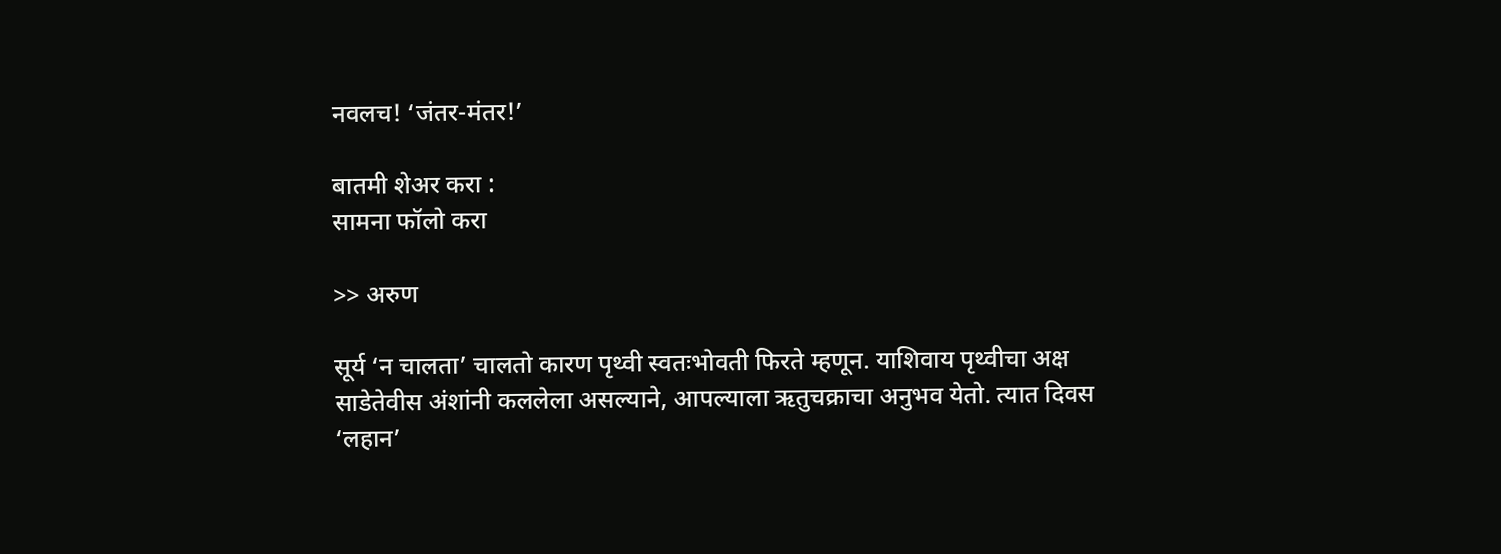नवलच! ‘जंतर-मंतर!’

बातमी शेअर करा :
सामना फॉलो करा

>> अरुण

सूर्य ‘न चालता’ चालतो कारण पृथ्वी स्वतःभोवती फिरते म्हणून. याशिवाय पृथ्वीचा अक्ष साडेतेवीस अंशांनी कललेला असल्याने, आपल्याला ऋतुचक्राचा अनुभव येतो. त्यात दिवस ‘लहान’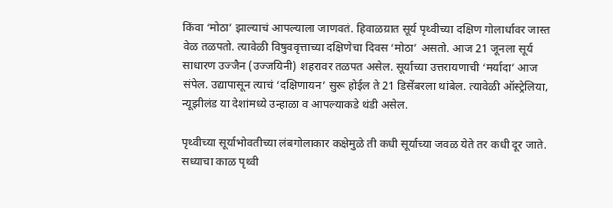किंवा ‘मोठा’ झाल्याचं आपल्याला जाणवतं. हिवाळय़ात सूर्य पृथ्वीच्या दक्षिण गोलार्धावर जास्त वेळ तळपतो. त्यावेळी विषुववृत्ताच्या दक्षिणेचा दिवस ‘मोठा’ असतो. आज 21 जूनला सूर्य साधारण उज्जैन (उज्जयिनी) शहरावर तळपत असेल. सूर्याच्या उत्तरायणाची ‘मर्यादा’ आज संपेल. उद्यापासून त्याचं ‘दक्षिणायन’ सुरू होईल ते 21 डिसेंबरला थांबेल. त्यावेळी ऑस्ट्रेलिया, न्यूझीलंड या देशांमध्ये उन्हाळा व आपल्याकडे थंडी असेल.

पृथ्वीच्या सूर्याभोवतीच्या लंबगोलाकार कक्षेमुळे ती कधी सूर्याच्या जवळ येते तर कधी दूर जाते. सध्याचा काळ पृथ्वी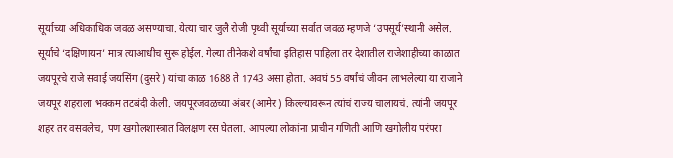सूर्याच्या अधिकाधिक जवळ असण्याचा. येत्या चार जुलै रोजी पृथ्वी सूर्याच्या सर्वात जवळ म्हणजे ‘उपसूर्य’स्थानी असेल. सूर्याचे ‘दक्षिणायन’ मात्र त्याआधीच सुरू होईल. गेल्या तीनेकशे वर्षांचा इतिहास पाहिला तर देशातील राजेशाहीच्या काळात जयपूरचे राजे सवाई जयसिंग (दुसरे) यांचा काळ 1688 ते 1743 असा होता. अवघं 55 वर्षांचं जीवन लाभलेल्या या राजाने जयपूर शहराला भक्कम तटबंदी केली. जयपूरजवळच्या अंबर (आमेर) किल्ल्यावरून त्यांचं राज्य चालायचं. त्यांनी जयपूर शहर तर वसवलेच, पण खगोलशास्त्रात विलक्षण रस घेतला. आपल्या लोकांना प्राचीन गणिती आणि खगोलीय परंपरा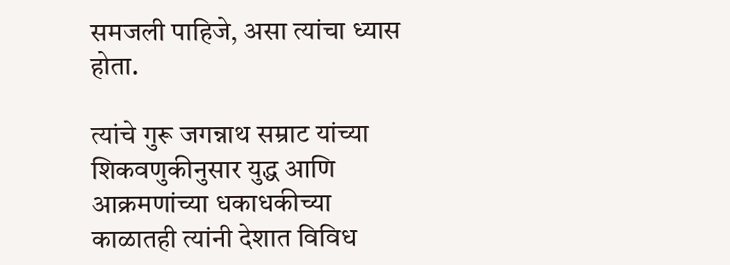समजली पाहिजे, असा त्यांचा ध्यास होता.

त्यांचे गुरू जगन्नाथ सम्राट यांच्या शिकवणुकीनुसार युद्ध आणि आक्रमणांच्या धकाधकीच्या काळातही त्यांनी देशात विविध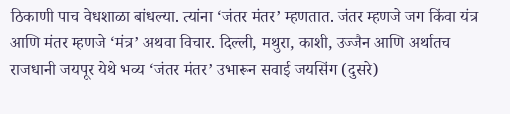ठिकाणी पाच वेधशाळा बांधल्या. त्यांना ‘जंतर मंतर’ म्हणतात. जंतर म्हणजे जग किंवा यंत्र आणि मंतर म्हणजे ‘मंत्र’ अथवा विचार. दिल्ली, मथुरा, काशी, उज्जैन आणि अर्थातच राजधानी जयपूर येथे भव्य ‘जंतर मंतर’ उभारून सवाई जयसिंग (दुसरे)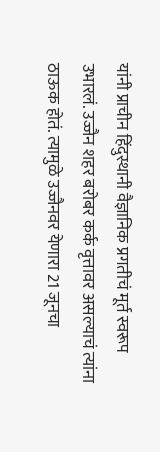यांनी प्राचीन हिंदुस्थानी वैज्ञानिक प्रगतीचं मूर्त स्वरूप उभारलं. उज्जैन शहर बरोबर कर्क वृत्तावर असल्याचं त्यांना ठाऊक होतं. त्यामुळे उज्जैनवर येणारा 21 जूनचा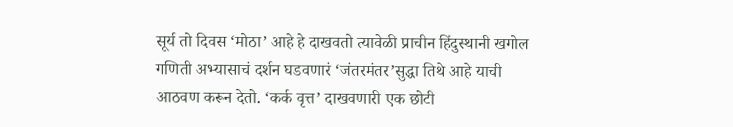सूर्य तो दिवस ‘मोठा’ आहे हे दाखवतो त्यावेळी प्राचीन हिंदुस्थानी खगोल गणिती अभ्यासाचं दर्शन घडवणारं ‘जंतरमंतर’सुद्धा तिथे आहे याची आठवण करून देतो. ‘कर्क वृत्त’ दाखवणारी एक छोटी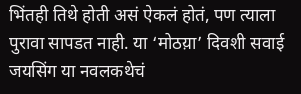भिंतही तिथे होती असं ऐकलं होतं, पण त्याला पुरावा सापडत नाही. या ‘मोठय़ा’ दिवशी सवाई जयसिंग या नवलकथेचं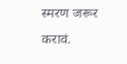स्मरण जरूर करावं.